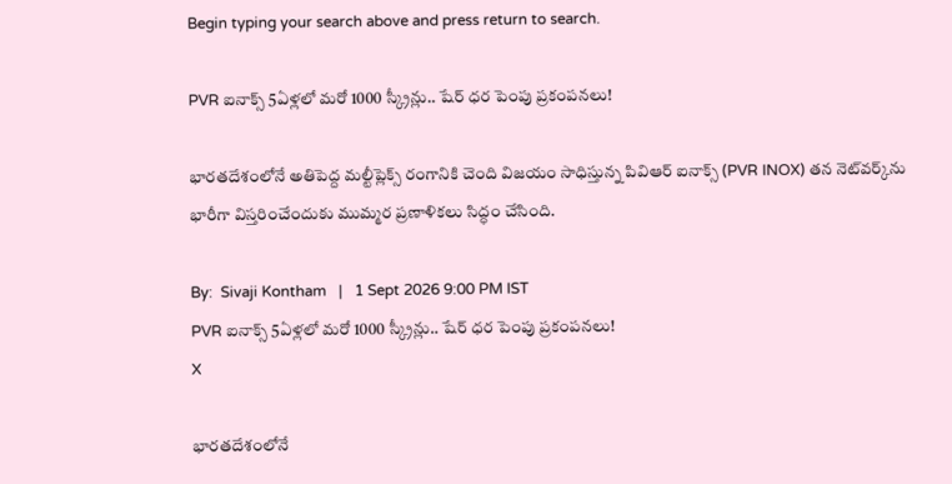Begin typing your search above and press return to search.

PVR ఐనాక్స్ 5ఏళ్ల‌లో మ‌రో 1000 స్క్రీన్లు.. షేర్ ధ‌ర పెంపు ప్ర‌కంప‌న‌లు!

భారతదేశంలోనే అతిపెద్ద మల్టీప్లెక్స్ రంగానికి చెంది విజయం సాధిస్తున్న పివిఆర్ ఐనాక్స్ (PVR INOX) తన నెట్‌వర్క్‌ను భారీగా విస్తరించేందుకు ముమ్మర ప్రణాళికలు సిద్ధం చేసింది.

By:  Sivaji Kontham   |   1 Sept 2026 9:00 PM IST
PVR ఐనాక్స్ 5ఏళ్ల‌లో మ‌రో 1000 స్క్రీన్లు.. షేర్ ధ‌ర పెంపు ప్ర‌కంప‌న‌లు!
X

భారతదేశంలోనే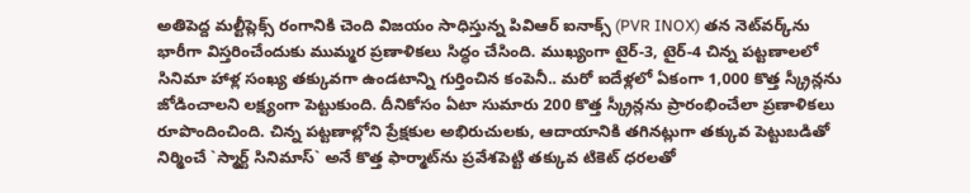అతిపెద్ద మల్టీప్లెక్స్ రంగానికి చెంది విజయం సాధిస్తున్న పివిఆర్ ఐనాక్స్ (PVR INOX) తన నెట్‌వర్క్‌ను భారీగా విస్తరించేందుకు ముమ్మర ప్రణాళికలు సిద్ధం చేసింది. ముఖ్యంగా టైర్-3, టైర్-4 చిన్న పట్టణాలలో సినిమా హాళ్ల సంఖ్య తక్కువగా ఉండటాన్ని గుర్తించిన కంపెనీ.. మ‌రో ఐదేళ్లలో ఏకంగా 1,000 కొత్త స్క్రీన్లను జోడించాలని లక్ష్యంగా పెట్టుకుంది. దీనికోసం ఏటా సుమారు 200 కొత్త స్క్రీన్లను ప్రారంభించేలా ప్రణాళికలు రూపొందించింది. చిన్న పట్టణాల్లోని ప్రేక్షకుల అభిరుచులకు, ఆదాయానికి తగినట్లుగా తక్కువ పెట్టుబడితో నిర్మించే `స్మార్ట్ సినిమాస్` అనే కొత్త ఫార్మాట్‌ను ప్రవేశపెట్టి తక్కువ టికెట్ ధరలతో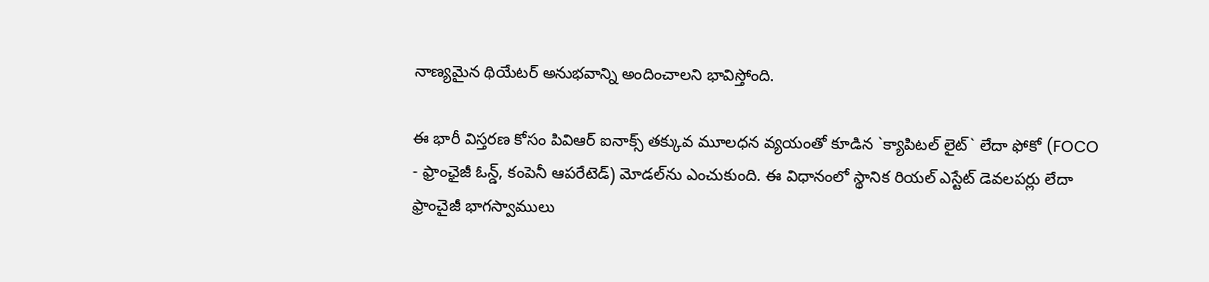నాణ్యమైన థియేటర్ అనుభవాన్ని అందించాలని భావిస్తోంది.

ఈ భారీ విస్తరణ కోసం పివిఆర్ ఐనాక్స్ తక్కువ మూలధన వ్యయంతో కూడిన `క్యాపిటల్ లైట్` లేదా ఫోకో (FOCO - ఫ్రాంఛైజీ ఓన్డ్, కంపెనీ ఆప‌రేటెడ్‌) మోడల్‌ను ఎంచుకుంది. ఈ విధానంలో స్థానిక రియల్ ఎస్టేట్ డెవలపర్లు లేదా ఫ్రాంచైజీ భాగస్వాములు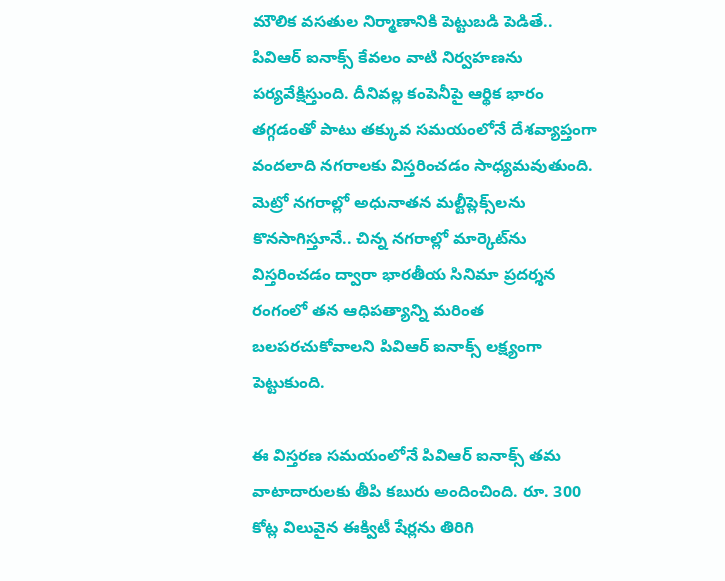మౌలిక వసతుల నిర్మాణానికి పెట్టుబడి పెడితే.. పివిఆర్ ఐనాక్స్ కేవలం వాటి నిర్వహణను పర్యవేక్షిస్తుంది. దీనివల్ల కంపెనీపై ఆర్థిక భారం తగ్గడంతో పాటు తక్కువ సమయంలోనే దేశవ్యాప్తంగా వందలాది నగరాలకు విస్తరించడం సాధ్యమవుతుంది. మెట్రో నగరాల్లో అధునాతన మల్టీప్లెక్స్‌లను కొనసాగిస్తూనే.. చిన్న నగరాల్లో మార్కెట్‌ను విస్తరించడం ద్వారా భారతీయ సినిమా ప్రదర్శన రంగంలో తన ఆధిపత్యాన్ని మరింత బలపరచుకోవాలని పివిఆర్ ఐనాక్స్ లక్ష్యంగా పెట్టుకుంది.

ఈ విస్త‌ర‌ణ స‌మ‌యంలోనే పివిఆర్ ఐనాక్స్ తమ వాటాదారులకు తీపి కబురు అందించింది. రూ. 300 కోట్ల విలువైన ఈక్విటీ షేర్లను తిరిగి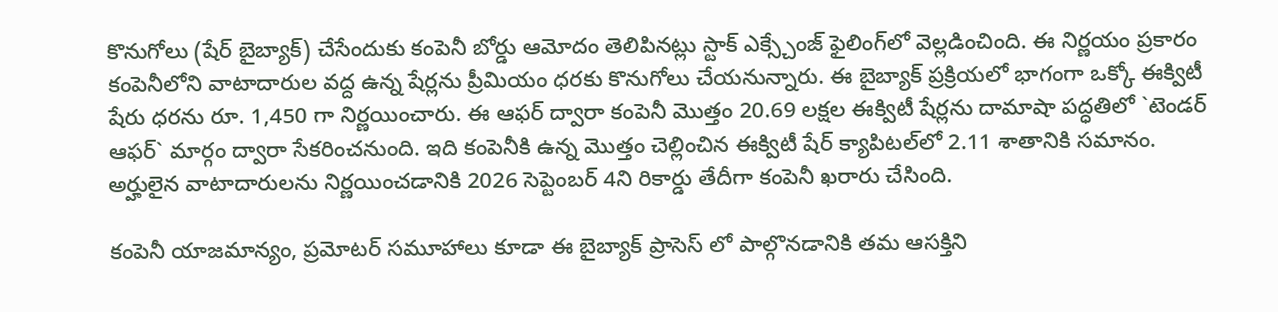కొనుగోలు (షేర్ బైబ్యాక్) చేసేందుకు కంపెనీ బోర్డు ఆమోదం తెలిపినట్లు స్టాక్ ఎక్స్చేంజ్ ఫైలింగ్‌లో వెల్లడించింది. ఈ నిర్ణయం ప్రకారం కంపెనీలోని వాటాదారుల వద్ద ఉన్న షేర్లను ప్రీమియం ధరకు కొనుగోలు చేయనున్నారు. ఈ బైబ్యాక్ ప్రక్రియలో భాగంగా ఒక్కో ఈక్విటీ షేరు ధరను రూ. 1,450 గా నిర్ణయించారు. ఈ ఆఫర్ ద్వారా కంపెనీ మొత్తం 20.69 లక్షల ఈక్విటీ షేర్లను దామాషా పద్ధతిలో `టెండర్ ఆఫర్` మార్గం ద్వారా సేకరించనుంది. ఇది కంపెనీకి ఉన్న మొత్తం చెల్లించిన ఈక్విటీ షేర్ క్యాపిటల్‌లో 2.11 శాతానికి సమానం. అర్హులైన వాటాదారులను నిర్ణయించడానికి 2026 సెప్టెంబర్ 4ని రికార్డు తేదీగా కంపెనీ ఖరారు చేసింది.

కంపెనీ యాజమాన్యం, ప్రమోటర్ సమూహాలు కూడా ఈ బైబ్యాక్ ప్రాసెస్ లో పాల్గొనడానికి తమ ఆసక్తిని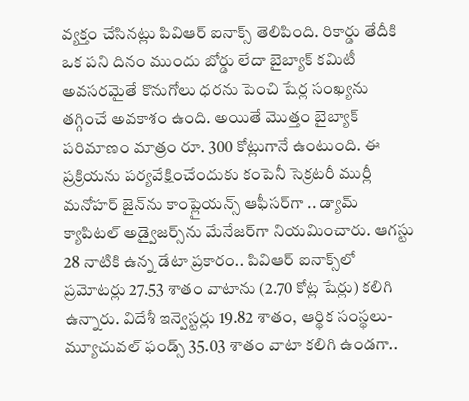వ్యక్తం చేసినట్లు పివిఆర్ ఐనాక్స్ తెలిపింది. రికార్డు తేదీకి ఒక పని దినం ముందు బోర్డు లేదా బైబ్యాక్ కమిటీ అవసరమైతే కొనుగోలు ధరను పెంచి షేర్ల సంఖ్యను తగ్గించే అవకాశం ఉంది. అయితే మొత్తం బైబ్యాక్ పరిమాణం మాత్రం రూ. 300 కోట్లుగానే ఉంటుంది. ఈ ప్రక్రియను పర్యవేక్షించేందుకు కంపెనీ సెక్రటరీ ముర్లీ మనోహర్ జైన్‌ను కాంప్లైయన్స్ ఆఫీసర్‌గా .. డ్యామ్ క్యాపిటల్ అడ్వైజర్స్‌ను మేనేజర్‌గా నియమించారు. ఆగస్టు 28 నాటికి ఉన్న డేటా ప్రకారం.. పివిఆర్ ఐనాక్స్‌లో ప్రమోటర్లు 27.53 శాతం వాటాను (2.70 కోట్ల షేర్లు) కలిగి ఉన్నారు. విదేశీ ఇన్వెస్టర్లు 19.82 శాతం, ఆర్థిక సంస్థలు- మ్యూచువల్ ఫండ్స్ 35.03 శాతం వాటా కలిగి ఉండగా..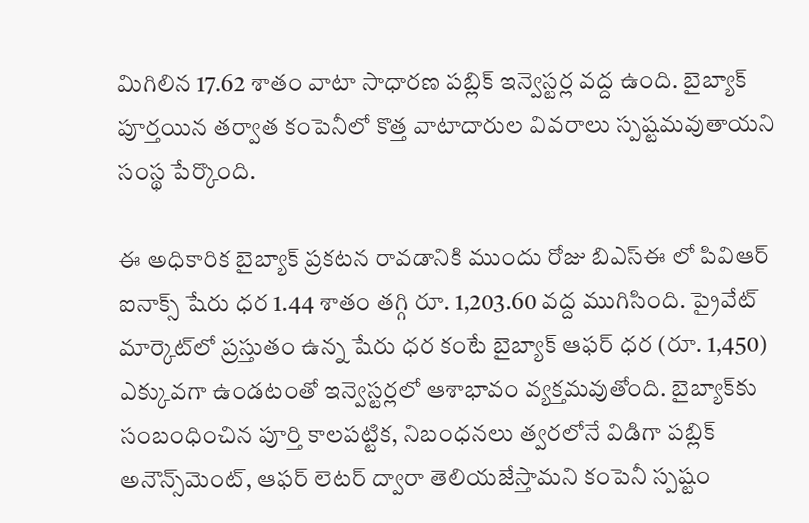మిగిలిన 17.62 శాతం వాటా సాధారణ పబ్లిక్ ఇన్వెస్టర్ల వద్ద ఉంది. బైబ్యాక్ పూర్తయిన తర్వాత కంపెనీలో కొత్త వాటాదారుల వివరాలు స్పష్టమవుతాయని సంస్థ పేర్కొంది.

ఈ అధికారిక బైబ్యాక్ ప్రకటన రావడానికి ముందు రోజు బిఎస్‌ఈ లో పివిఆర్ ఐనాక్స్ షేరు ధర 1.44 శాతం తగ్గి రూ. 1,203.60 వద్ద ముగిసింది. ప్రైవేట్ మార్కెట్‌లో ప్రస్తుతం ఉన్న షేరు ధర కంటే బైబ్యాక్ ఆఫర్ ధర (రూ. 1,450) ఎక్కువగా ఉండటంతో ఇన్వెస్టర్లలో ఆశాభావం వ్యక్తమవుతోంది. బైబ్యాక్‌కు సంబంధించిన పూర్తి కాలపట్టిక, నిబంధనలు త్వరలోనే విడిగా పబ్లిక్ అనౌన్స్‌మెంట్, ఆఫర్ లెటర్ ద్వారా తెలియజేస్తామని కంపెనీ స్పష్టం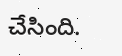చేసింది.